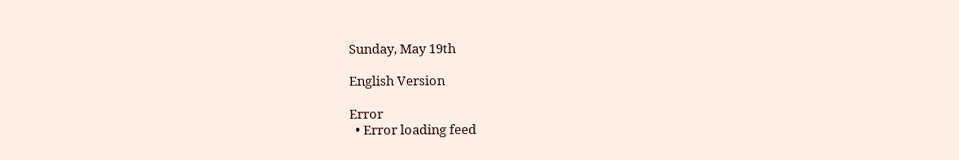Sunday, May 19th

English Version

Error
  • Error loading feed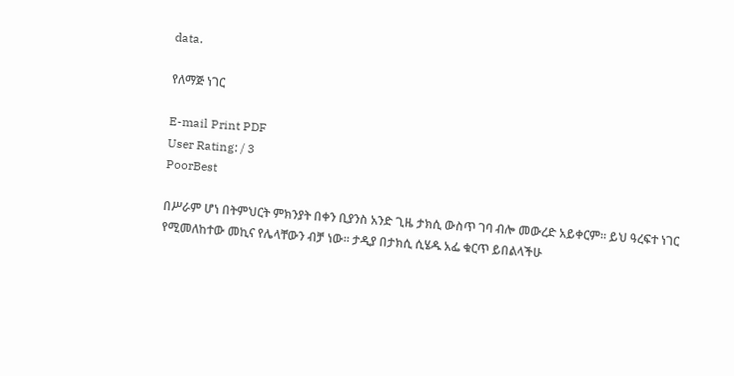data.

የለማጅ ነገር

E-mail Print PDF
User Rating: / 3
PoorBest

በሥራም ሆነ በትምህርት ምክንያት በቀን ቢያንስ አንድ ጊዜ ታክሲ ውስጥ ገባ ብሎ መውረድ አይቀርም፡፡ ይህ ዓረፍተ ነገር የሚመለከተው መኪና የሌላቸውን ብቻ ነው፡፡ ታዲያ በታክሲ ሲሄዱ አፌ ቁርጥ ይበልላችሁ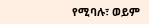የሚባሉ፣ ወይም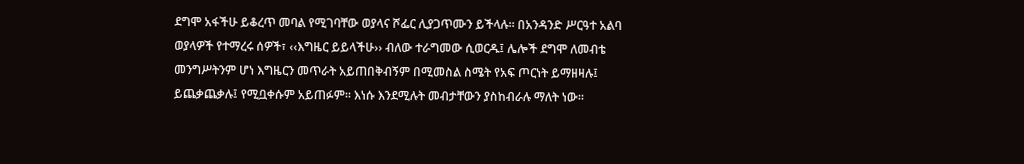ደግሞ አፋችሁ ይቆረጥ መባል የሚገባቸው ወያላና ሾፌር ሊያጋጥሙን ይችላሉ፡፡ በአንዳንድ ሥርዓተ አልባ ወያላዎች የተማረሩ ሰዎች፣ ‹‹እግዜር ይይላችሁ›› ብለው ተራግመው ሲወርዱ፤ ሌሎች ደግሞ ለመብቴ መንግሥትንም ሆነ እግዜርን መጥራት አይጠበቅብኝም በሚመስል ስሜት የአፍ ጦርነት ይማዘዛሉ፤ ይጨቃጨቃሉ፤ የሚቧቀሱም አይጠፉም፡፡ እነሱ እንደሚሉት መብታቸውን ያስከብራሉ ማለት ነው፡፡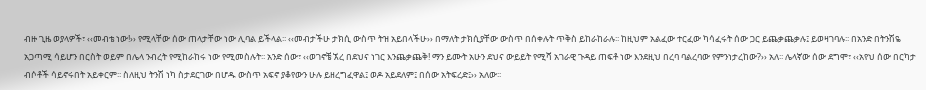ብዙ ጊዜ ወያላዎች፣ ‹‹መብቴ ነው!›› የሚላቸው ሰው ጠላታቸው ነው ሊባል ይችላል፡፡ ‹‹መብታችሁ ታክሲ ውስጥ ትዝ አይበላችሁ›› በማለት ታክሲያቸው ውስጥ በሰቀሉት ጥቅስ ይከራከራሉ፡፡ ከዚህም አልፈው ተርፈው ካሳፈሩት ሰው ጋር ይጨቃጨቃሉ፤ ይወዛገባሉ፡፡ በአንድ በትንሽዬ አጋጣሚ ሳይሆን በርስት ወይም በሌላ ንብረት የሚከራከሩ ነው የሚመስሉት፡፡ አንድ ሰው፣ ‹‹ወገኖቼ ኧረ በደህና ነገር እንጨቃጨቅ! ማን ይሙት አሁን ደህና ውይይት የሚሻ አገራዊ ጉዳይ ጠፍቶ ነው እንደዚህ በረባ ባልረባው የምንነታረከው?›› አለ፡፡ ሌላኛው ሰው ደግሞ፣ ‹‹አየህ ሰው በርካታ ብሶቶች ሳይኖሩበት አይቀርም፡፡ ስለዚህ ትንሽ ነካ ስታደርገው በሆዱ ውስጥ አፍኖ ያቆየውን ሁሉ ይዘረግፈዋል፤ ወዶ አይደለም፤ በሰው አትፍረድ፤›› አለው፡፡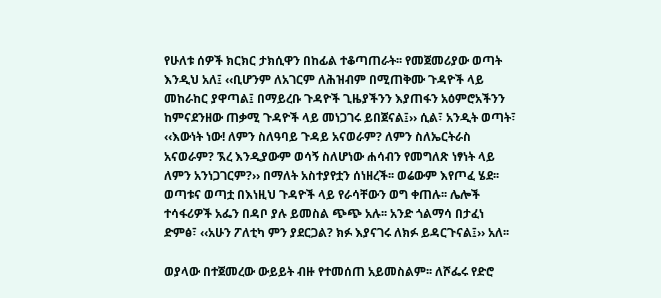የሁለቱ ሰዎች ክርክር ታክሲዋን በከፊል ተቆጣጠራት፡፡ የመጀመሪያው ወጣት እንዲህ አለ፤ ‹‹ቢሆንም ለአገርም ለሕዝብም በሚጠቅሙ ጉዳዮች ላይ መከራከር ያዋጣል፤ በማይረቡ ጉዳዮች ጊዜያችንን እያጠፋን አዕምሮአችንን ከምናደንዘው ጠቃሚ ጉዳዮች ላይ መነጋገሩ ይበጀናል፤›› ሲል፣ አንዲት ወጣት፣ ‹‹እውነት ነው! ለምን ስለዓባይ ጉዳይ አናወራም? ለምን ስለኤርትራስ አናወራም? ኧረ እንዲያውም ወሳኝ ስለሆነው ሐሳብን የመግለጽ ነፃነት ላይ ለምን አንነጋገርም?›› በማለት አስተያየቷን ሰነዘረች፡፡ ወሬውም እየጦፈ ሄደ፡፡ ወጣቱና ወጣቷ በእነዚህ ጉዳዮች ላይ የራሳቸውን ወግ ቀጠሉ፡፡ ሌሎች ተሳፋሪዎች አፌን በዳቦ ያሉ ይመስል ጭጭ አሉ፡፡ አንድ ጎልማሳ በታፈነ ድምፅ፣ ‹‹አሁን ፖለቲካ ምን ያደርጋል? ክፉ እያናገሩ ለክፉ ይዳርጉናል፤›› አለ፡፡

ወያላው በተጀመረው ውይይት ብዙ የተመሰጠ አይመስልም፡፡ ለሾፌሩ የድሮ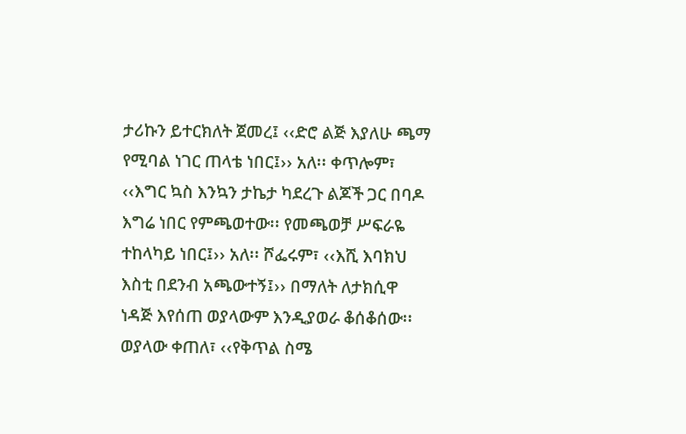ታሪኩን ይተርክለት ጀመረ፤ ‹‹ድሮ ልጅ እያለሁ ጫማ የሚባል ነገር ጠላቴ ነበር፤›› አለ፡፡ ቀጥሎም፣ ‹‹እግር ኳስ እንኳን ታኬታ ካደረጉ ልጆች ጋር በባዶ እግሬ ነበር የምጫወተው፡፡ የመጫወቻ ሥፍራዬ ተከላካይ ነበር፤›› አለ፡፡ ሾፌሩም፣ ‹‹እሺ እባክህ እስቲ በደንብ አጫውተኝ፤›› በማለት ለታክሲዋ ነዳጅ እየሰጠ ወያላውም እንዲያወራ ቆሰቆሰው፡፡ ወያላው ቀጠለ፣ ‹‹የቅጥል ስሜ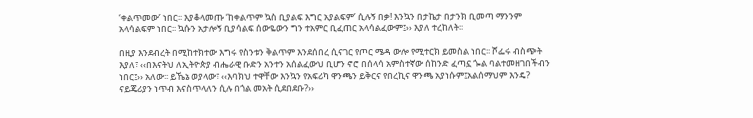‘ቀልጥመው’ ነበር፡፡ እያቆላመጡ ‘ከቀልጥም ኳስ ቢያልፍ እግር አያልፍም’ ሲሉኝ በቃ! እንኳን በታኬታ በታንክ ቢመጣ ማንንም አላሳልፍም ነበር፡፡ ኳሱን አታሎኝ ቢያሳልፍ ሰውዬውን ግን ተአምር ቢፈጠር አላሳልፈውም፤›› እያለ ተረከለት፡፡

በዚያ እንደብረት በሚከተክተው እግሩ የስንቱን ቅልጥም እንደሰበረ ሲናገር የጦር ሜዳ ውሎ የሚተርክ ይመስል ነበር፡፡ ሾፌሩ ብስጭት እያለ፣ ‹‹በእናትህ ለኢትዮጵያ ብሔራዊ ቡድን አንተን አሰልፈውህ ቢሆን ኖሮ በሰላሳ አምስተኛው ሰከንድ ፈጣኗ ጐል ባልተመዘገበችብን ነበር፤›› አለው፡፡ ይኼኔ ወያላው፣ ‹‹እባክህ ተዋቸው እንኳን የአፍሪካ ዋንጫን ይቅርና የበረኪና ዋንጫ አያነሱም፤አልሰማህም እንዴ? ናይጄሪያን ነጥብ እናስጥላለን ሲሉ በጎል መአት ሲደበደቡ?››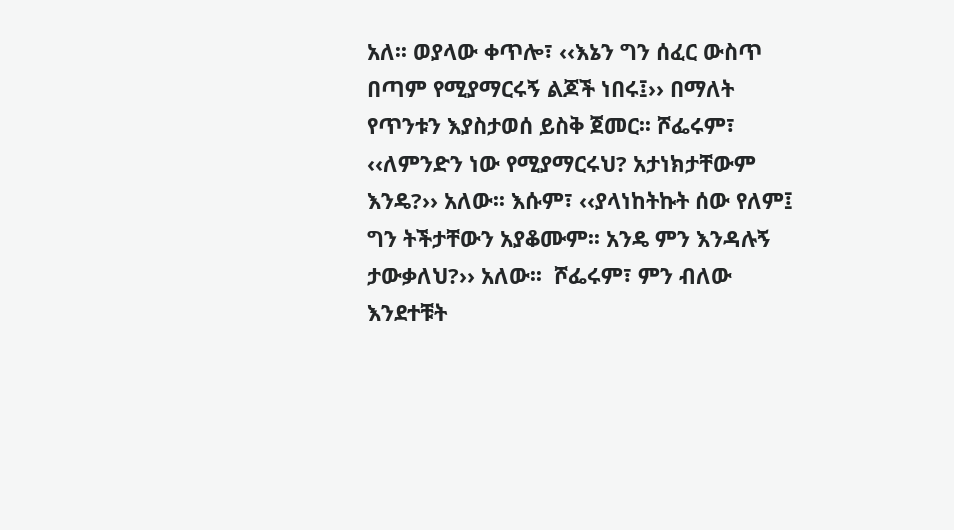አለ፡፡ ወያላው ቀጥሎ፣ ‹‹እኔን ግን ሰፈር ውስጥ በጣም የሚያማርሩኝ ልጆች ነበሩ፤›› በማለት የጥንቱን እያስታወሰ ይስቅ ጀመር፡፡ ሾፌሩም፣ ‹‹ለምንድን ነው የሚያማርሩህ? አታነክታቸውም እንዴ?›› አለው፡፡ እሱም፣ ‹‹ያላነከትኩት ሰው የለም፤ ግን ትችታቸውን አያቆሙም፡፡ አንዴ ምን እንዳሉኝ ታውቃለህ?›› አለው፡፡  ሾፌሩም፣ ምን ብለው እንደተቹት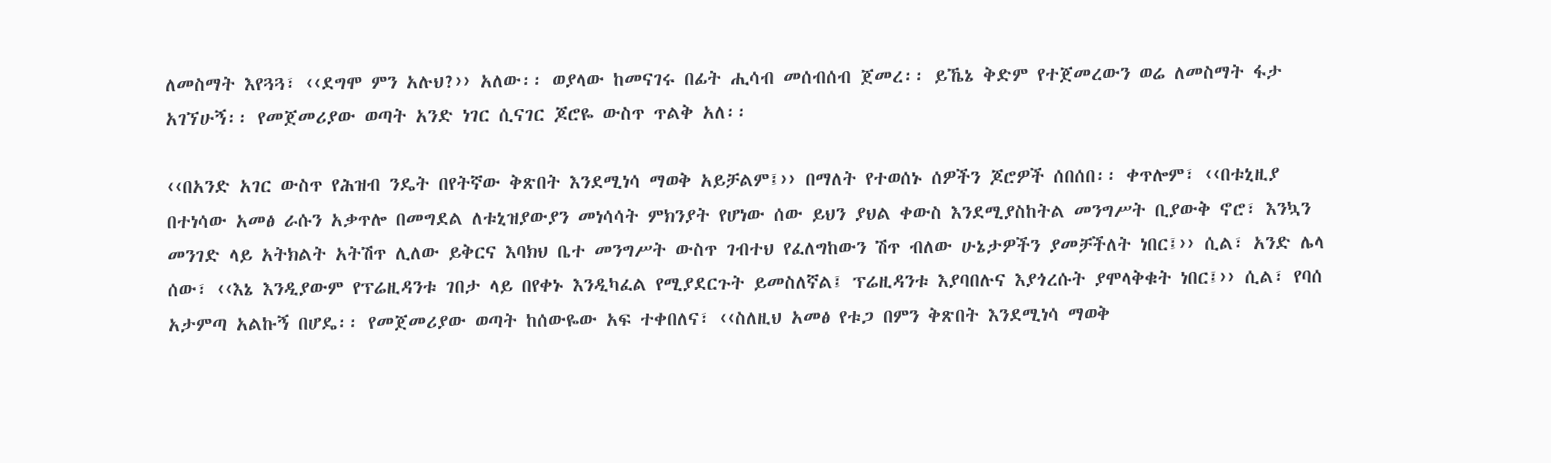ለመስማት እየጓጓ፣ ‹‹ደግሞ ምን አሉህ?›› አለው፡፡ ወያላው ከመናገሩ በፊት ሒሳብ መሰብሰብ ጀመረ፡፡ ይኼኔ ቅድም የተጀመረውን ወሬ ለመስማት ፋታ አገኘሁኝ፡፡ የመጀመሪያው ወጣት አንድ ነገር ሲናገር ጆሮዬ ውስጥ ጥልቅ አለ፡፡

‹‹በአንድ አገር ውስጥ የሕዝብ ንዴት በየትኛው ቅጽበት እንደሚነሳ ማወቅ አይቻልም፤›› በማለት የተወሰኑ ሰዎችን ጆሮዎች ሰበሰበ፡፡ ቀጥሎም፣ ‹‹በቱኒዚያ በተነሳው አመፅ ራሱን አቃጥሎ በመግደል ለቱኒዝያውያን መነሳሳት ምክንያት የሆነው ሰው ይህን ያህል ቀውስ እንደሚያስከትል መንግሥት ቢያውቅ ኖሮ፣ እንኳን መንገድ ላይ አትክልት አትሽጥ ሊለው ይቅርና እባክህ ቤተ መንግሥት ውስጥ ገብተህ የፈለግከውን ሽጥ ብለው ሁኔታዎችን ያመቻችለት ነበር፤›› ሲል፣ አንድ ሌላ ሰው፣ ‹‹እኔ እንዲያውም የፕሬዚዳንቱ ገበታ ላይ በየቀኑ እንዲካፈል የሚያደርጉት ይመስለኛል፤ ፕሬዚዳንቱ እያባበሉና እያጎረሱት ያሞላቅቁት ነበር፤›› ሲል፣ የባሰ አታምጣ አልኩኝ በሆዴ፡፡ የመጀመሪያው ወጣት ከሰውዬው አፍ ተቀበለና፣ ‹‹ስለዚህ አመፅ የቱጋ በምን ቅጽበት እንደሚነሳ ማወቅ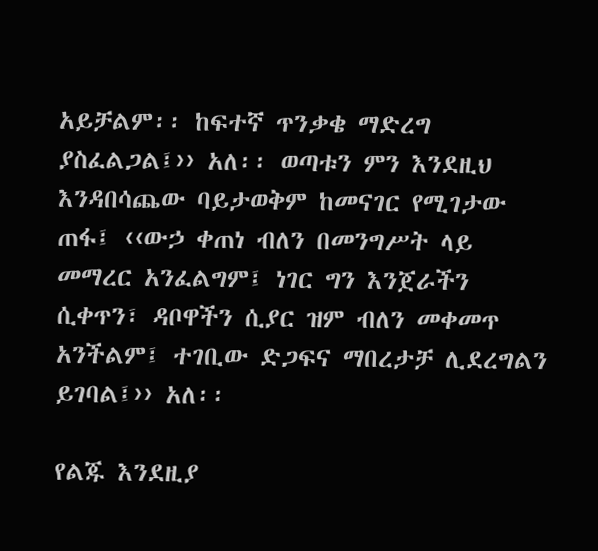አይቻልም፡፡ ከፍተኛ ጥንቃቄ ማድረግ ያስፈልጋል፤›› አለ፡፡ ወጣቱን ምን እንደዚህ እንዳበሳጨው ባይታወቅም ከመናገር የሚገታው ጠፋ፤ ‹‹ውኃ ቀጠነ ብለን በመንግሥት ላይ መማረር አንፈልግም፤ ነገር ግን እንጀራችን ሲቀጥን፣ ዳቦዋችን ሲያር ዝም ብለን መቀመጥ አንችልም፤ ተገቢው ድጋፍና ማበረታቻ ሊደረግልን ይገባል፤›› አለ፡፡

የልጁ እንደዚያ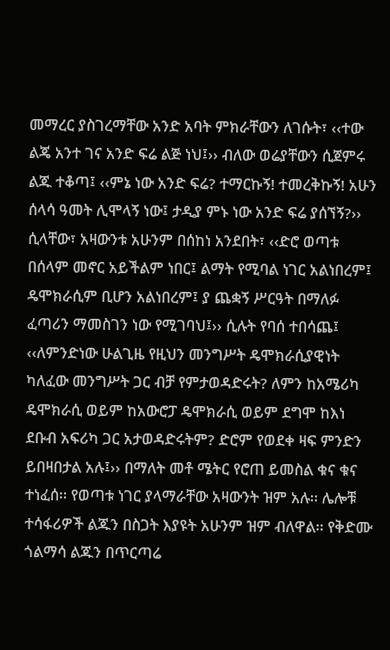መማረር ያስገረማቸው አንድ አባት ምክራቸውን ለገሱት፣ ‹‹ተው ልጄ አንተ ገና አንድ ፍሬ ልጅ ነህ፤›› ብለው ወሬያቸውን ሲጀምሩ ልጁ ተቆጣ፤ ‹‹ምኔ ነው አንድ ፍሬ? ተማርኩኝ! ተመረቅኩኝ! አሁን ሰላሳ ዓመት ሊሞላኝ ነው፤ ታዲያ ምኑ ነው አንድ ፍሬ ያሰኘኝ?›› ሲላቸው፣ አዛውንቱ አሁንም በሰከነ አንደበት፣ ‹‹ድሮ ወጣቱ በሰላም መኖር አይችልም ነበር፤ ልማት የሚባል ነገር አልነበረም፤ ዴሞክራሲም ቢሆን አልነበረም፤ ያ ጨቋኝ ሥርዓት በማለፉ ፈጣሪን ማመስገን ነው የሚገባህ፤›› ሲሉት የባሰ ተበሳጨ፤ ‹‹ለምንድነው ሁልጊዜ የዚህን መንግሥት ዴሞክራሲያዊነት ካለፈው መንግሥት ጋር ብቻ የምታወዳድሩት? ለምን ከአሜሪካ ዴሞክራሲ ወይም ከአውሮፓ ዴሞክራሲ ወይም ደግሞ ከእነ ደቡብ አፍሪካ ጋር አታወዳድሩትም? ድሮም የወደቀ ዛፍ ምንድን ይበዛበታል አሉ፤›› በማለት መቶ ሜትር የሮጠ ይመስል ቁና ቁና ተነፈሰ፡፡ የወጣቱ ነገር ያላማራቸው አዛውንት ዝም አሉ፡፡ ሌሎቹ ተሳፋሪዎች ልጁን በስጋት እያዩት አሁንም ዝም ብለዋል፡፡ የቅድሙ ጎልማሳ ልጁን በጥርጣሬ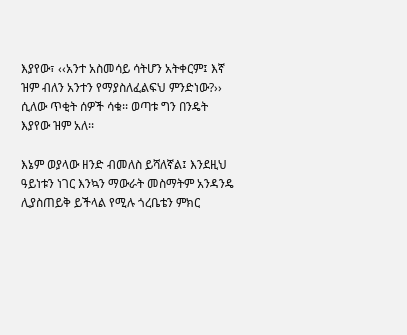እያየው፣ ‹‹አንተ አስመሳይ ሳትሆን አትቀርም፤ እኛ ዝም ብለን አንተን የማያስለፈልፍህ ምንድነው?›› ሲለው ጥቂት ሰዎች ሳቁ፡፡ ወጣቱ ግን በንዴት እያየው ዝም አለ፡፡

እኔም ወያላው ዘንድ ብመለስ ይሻለኛል፤ እንደዚህ ዓይነቱን ነገር እንኳን ማውራት መስማትም አንዳንዴ ሊያስጠይቅ ይችላል የሚሉ ጎረቤቴን ምክር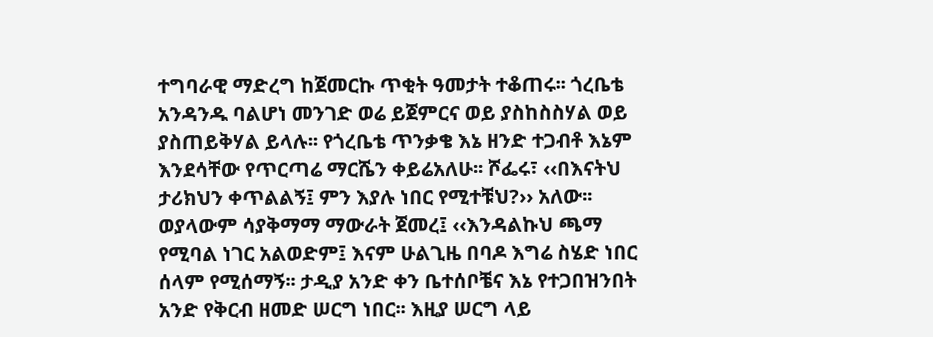ተግባራዊ ማድረግ ከጀመርኩ ጥቂት ዓመታት ተቆጠሩ፡፡ ጎረቤቴ አንዳንዱ ባልሆነ መንገድ ወሬ ይጀምርና ወይ ያስከስስሃል ወይ ያስጠይቅሃል ይላሉ፡፡ የጎረቤቴ ጥንቃቄ እኔ ዘንድ ተጋብቶ እኔም እንደሳቸው የጥርጣሬ ማርሼን ቀይሬአለሁ፡፡ ሾፌሩ፣ ‹‹በእናትህ ታሪክህን ቀጥልልኝ፤ ምን እያሉ ነበር የሚተቹህ?›› አለው፡፡ ወያላውም ሳያቅማማ ማውራት ጀመረ፤ ‹‹እንዳልኩህ ጫማ የሚባል ነገር አልወድም፤ እናም ሁልጊዜ በባዶ እግሬ ስሄድ ነበር ሰላም የሚሰማኝ፡፡ ታዲያ አንድ ቀን ቤተሰቦቼና እኔ የተጋበዝንበት አንድ የቅርብ ዘመድ ሠርግ ነበር፡፡ እዚያ ሠርግ ላይ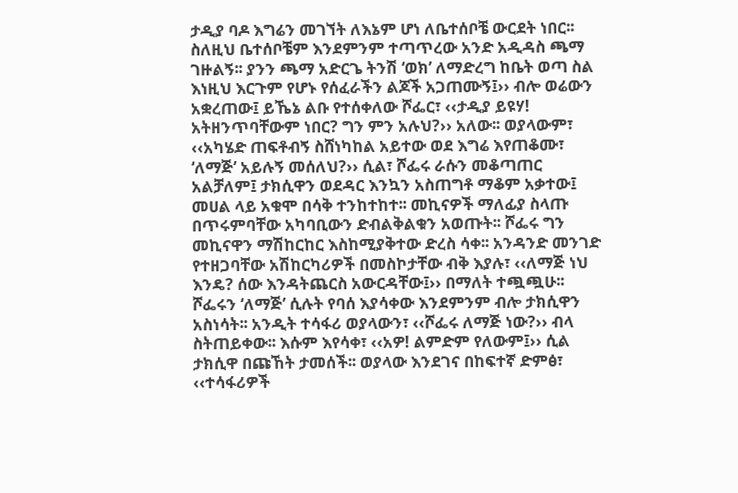ታዲያ ባዶ እግሬን መገኘት ለእኔም ሆነ ለቤተሰቦቼ ውርደት ነበር፡፡ ስለዚህ ቤተሰቦቼም እንደምንም ተጣጥረው አንድ አዲዳስ ጫማ ገዙልኝ፡፡ ያንን ጫማ አድርጌ ትንሽ ‘ወክ’ ለማድረግ ከቤት ወጣ ስል እነዚህ እርጉም የሆኑ የሰፈራችን ልጆች አጋጠሙኝ፤›› ብሎ ወሬውን አቋረጠው፤ ይኼኔ ልቡ የተሰቀለው ሾፌር፣ ‹‹ታዲያ ይዩሃ! አትዘንጥባቸውም ነበር? ግን ምን አሉህ?›› አለው፡፡ ወያላውም፣ ‹‹አካሄድ ጠፍቶብኝ ስሸነካከል አይተው ወደ እግሬ እየጠቆሙ፣ ‘ለማጅ’ አይሉኝ መሰለህ?›› ሲል፣ ሾፌሩ ራሱን መቆጣጠር አልቻለም፤ ታክሲዋን ወደዳር እንኳን አስጠግቶ ማቆም አቃተው፤ መሀል ላይ አቁሞ በሳቅ ተንከተከተ፡፡ መኪናዎች ማለፊያ ስላጡ በጥሩምባቸው አካባቢውን ድብልቅልቁን አወጡት፡፡ ሾፌሩ ግን መኪናዋን ማሽከርከር እስከሚያቅተው ድረስ ሳቀ፡፡ አንዳንድ መንገድ የተዘጋባቸው አሽከርካሪዎች በመስኮታቸው ብቅ እያሉ፣ ‹‹ለማጅ ነህ እንዴ? ሰው እንዳትጨርስ አውርዳቸው፤›› በማለት ተጯጯሁ፡፡ ሾፌሩን ‘ለማጅ’ ሲሉት የባሰ እያሳቀው እንደምንም ብሎ ታክሲዋን አስነሳት፡፡ አንዲት ተሳፋሪ ወያላውን፣ ‹‹ሾፌሩ ለማጅ ነው?›› ብላ ስትጠይቀው፡፡ እሱም እየሳቀ፣ ‹‹አዎ! ልምድም የለውም፤›› ሲል ታክሲዋ በጩኸት ታመሰች፡፡ ወያላው እንደገና በከፍተኛ ድምፅ፣ ‹‹ተሳፋሪዎች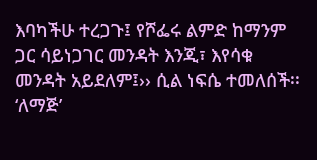እባካችሁ ተረጋጉ፤ የሾፌሩ ልምድ ከማንም ጋር ሳይነጋገር መንዳት እንጂ፣ እየሳቁ መንዳት አይደለም፤›› ሲል ነፍሴ ተመለሰች፡፡ ‘ለማጅ’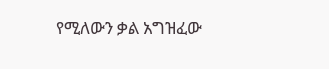የሚለውን ቃል አግዝፈው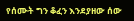የሰሙት ግን ቆፈን እንደያዘው ሰው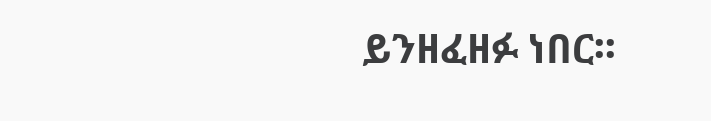ይንዘፈዘፉ ነበር፡፡